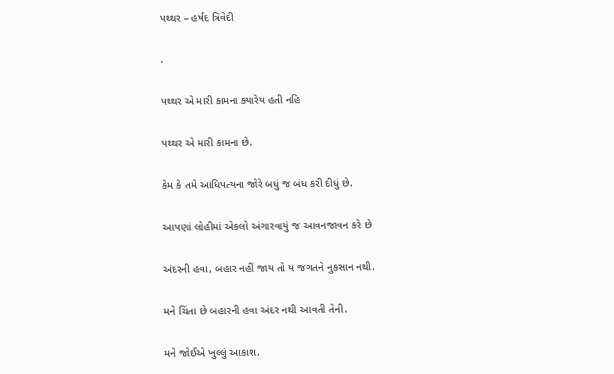પથ્થર – હર્ષદ ત્રિવેદી

.

પથ્થર એ મારી કામના ક્યારેય હતી નહિ

પથ્થર એ મારી કામના છે.

કેમ કે તમે આધિપત્યના જોરે બધું જ બંધ કરી દીધું છે.

આપણાં લોહીમાં એકલો અંગારવાયું જ આવનજાવન કરે છે

અંદરની હવા, બહાર નહીં જાય તો ય જગતને નુકસાન નથી.

મને ચિંતા છે બહારની હવા અંદર નથી આવતી તેની.

મને જોઈએ ખુલ્લું આકાશ.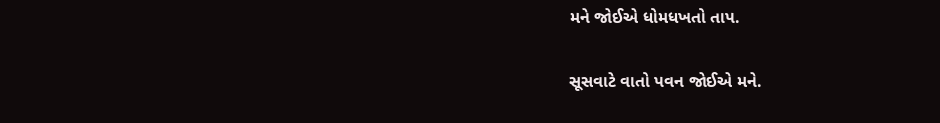મને જોઈએ ધોમધખતો તાપ.

સૂસવાટે વાતો પવન જોઈએ મને.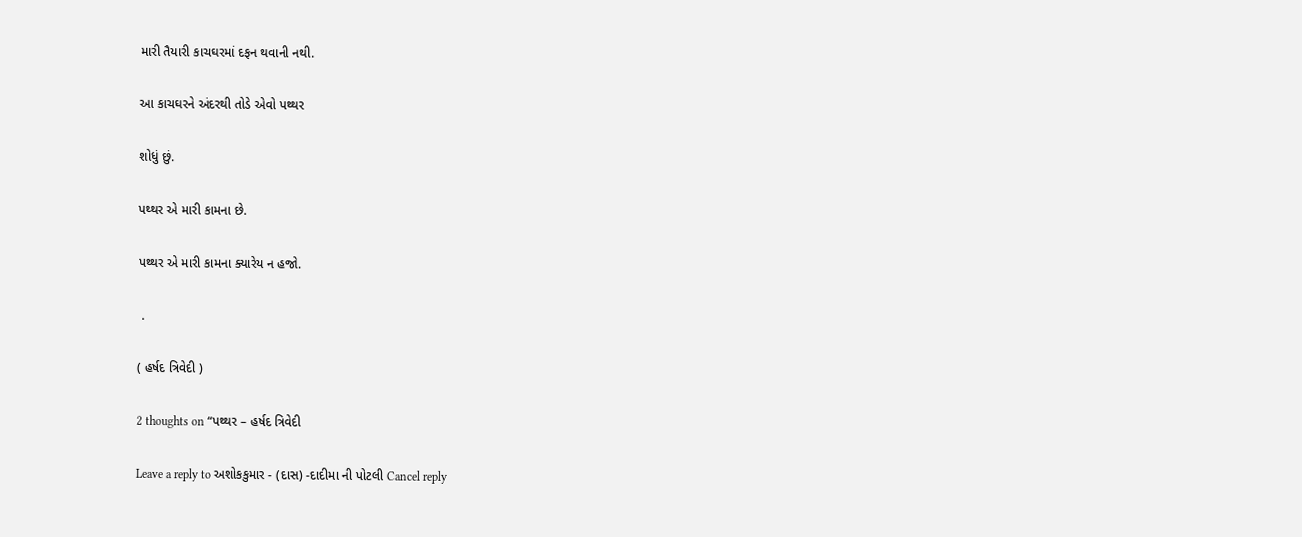મારી તૈયારી કાચઘરમાં દફન થવાની નથી.

આ કાચઘરને અંદરથી તોડે એવો પથ્થર

શોધું છું.

પથ્થર એ મારી કામના છે.

પથ્થર એ મારી કામના ક્યારેય ન હજો.

 .

( હર્ષદ ત્રિવેદી )

2 thoughts on “પથ્થર – હર્ષદ ત્રિવેદી

Leave a reply to અશોકકુમાર - (દાસ) -દાદીમા ની પોટલી Cancel reply